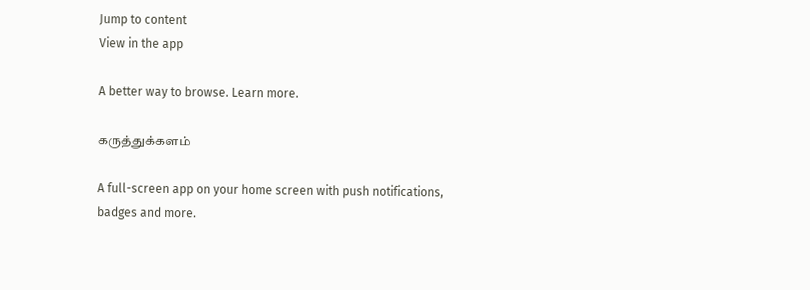Jump to content
View in the app

A better way to browse. Learn more.

கருத்துக்களம்

A full-screen app on your home screen with push notifications, badges and more.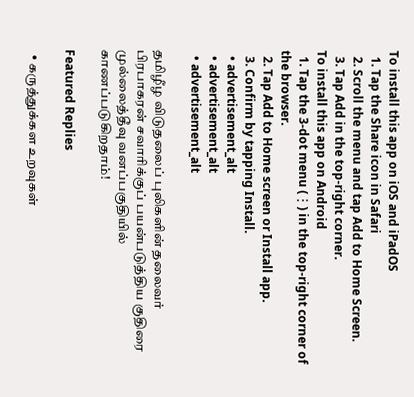To install this app on iOS and iPadOS
  1. Tap the Share icon in Safari
  2. Scroll the menu and tap Add to Home Screen.
  3. Tap Add in the top-right corner.
To install this app on Android
  1. Tap the 3-dot menu (⋮) in the top-right corner of the browser.
  2. Tap Add to Home screen or Install app.
  3. Confirm by tapping Install.
  • advertisement_alt
  • advertisement_alt
  • advertisement_alt

தமிழீழ விடுதலைப் புலிகளின் தலைவர் பிரபாகரன் சவாரிக்குப் பயன்படுத்திய குதிரை முல்லைத்தீவு வனப்பகுதியில் காணப்படுகிறதாம்!

Featured Replies

  • கருத்துக்கள உறவுகள்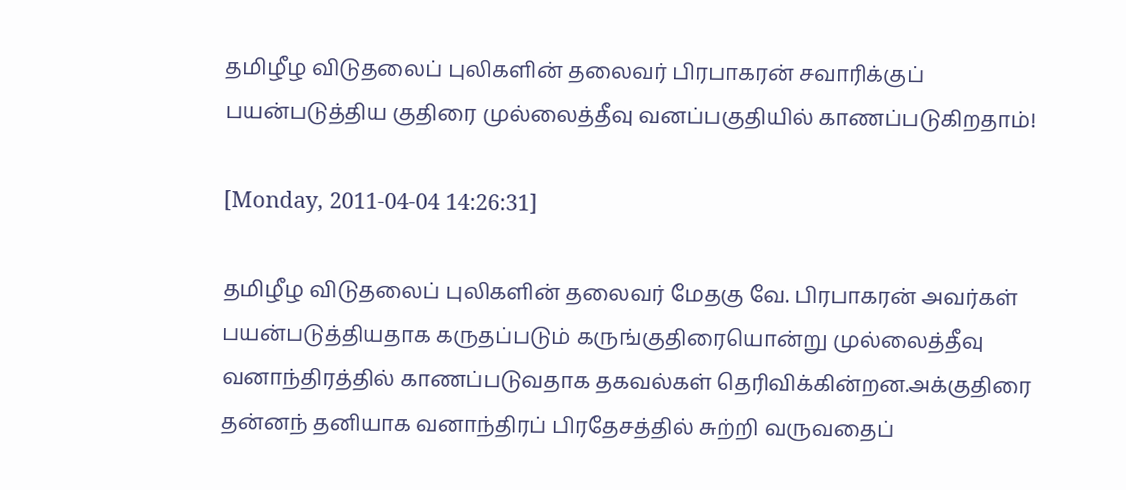தமிழீழ விடுதலைப் புலிகளின் தலைவர் பிரபாகரன் சவாரிக்குப் பயன்படுத்திய குதிரை முல்லைத்தீவு வனப்பகுதியில் காணப்படுகிறதாம்!

[Monday, 2011-04-04 14:26:31]

தமிழீழ விடுதலைப் புலிகளின் தலைவர் மேதகு வே. பிரபாகரன் அவர்கள் பயன்படுத்தியதாக கருதப்படும் கருங்குதிரையொன்று முல்லைத்தீவு வனாந்திரத்தில் காணப்படுவதாக தகவல்கள் தெரிவிக்கின்றன.அக்குதிரை தன்னந் தனியாக வனாந்திரப் பிரதேசத்தில் சுற்றி வருவதைப்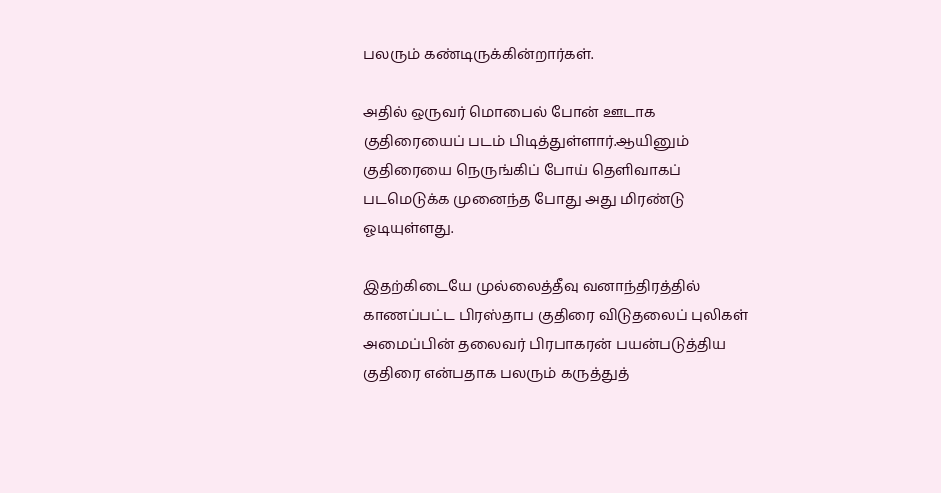பலரும் கண்டிருக்கின்றார்கள்.

அதில் ஒருவர் மொபைல் போன் ஊடாக குதிரையைப் படம் பிடித்துள்ளார்.ஆயினும் குதிரையை நெருங்கிப் போய் தெளிவாகப் படமெடுக்க முனைந்த போது அது மிரண்டு ஓடியுள்ளது.

இதற்கிடையே முல்லைத்தீவு வனாந்திரத்தில் காணப்பட்ட பிரஸ்தாப குதிரை விடுதலைப் புலிகள் அமைப்பின் தலைவர் பிரபாகரன் பயன்படுத்திய குதிரை என்பதாக பலரும் கருத்துத்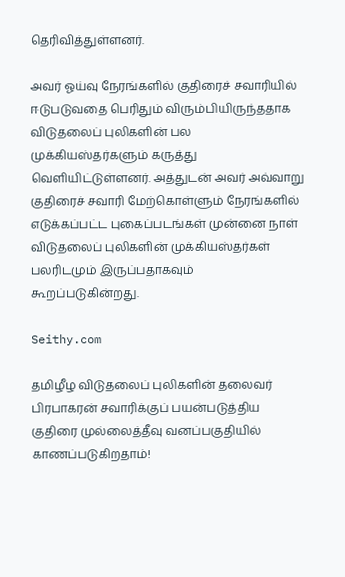தெரிவித்துள்ளனர்.

அவர் ஓய்வு நேரங்களில் குதிரைச் சவாரியில் ஈடுபடுவதை பெரிதும் விரும்பியிருந்ததாக விடுதலைப் புலிகளின் பல முக்கியஸ்தர்களும் கருத்து வெளியிட்டுள்ளனர். அத்துடன் அவர் அவ்வாறு குதிரைச் சவாரி மேற்கொள்ளும் நேரங்களில் எடுக்கப்பட்ட புகைப்படங்கள் முன்னை நாள் விடுதலைப் புலிகளின் முக்கியஸ்தர்கள் பலரிடமும் இருப்பதாகவும் கூறப்படுகின்றது.

Seithy.com

தமிழீழ விடுதலைப் புலிகளின் தலைவர் பிரபாகரன் சவாரிக்குப் பயன்படுத்திய குதிரை முல்லைத்தீவு வனப்பகுதியில் காணப்படுகிறதாம்!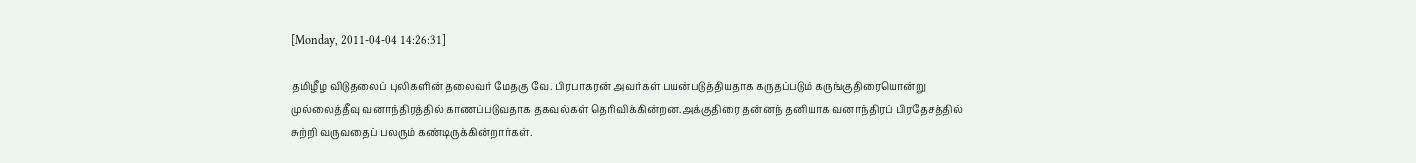[Monday, 2011-04-04 14:26:31]

தமிழீழ விடுதலைப் புலிகளின் தலைவர் மேதகு வே. பிரபாகரன் அவர்கள் பயன்படுத்தியதாக கருதப்படும் கருங்குதிரையொன்று முல்லைத்தீவு வனாந்திரத்தில் காணப்படுவதாக தகவல்கள் தெரிவிக்கின்றன.அக்குதிரை தன்னந் தனியாக வனாந்திரப் பிரதேசத்தில் சுற்றி வருவதைப் பலரும் கண்டிருக்கின்றார்கள்.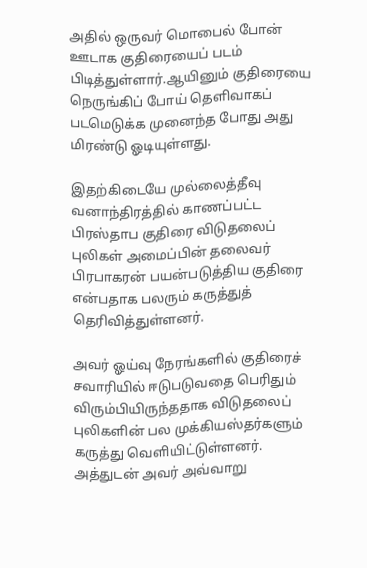அதில் ஒருவர் மொபைல் போன் ஊடாக குதிரையைப் படம் பிடித்துள்ளார்.ஆயினும் குதிரையை நெருங்கிப் போய் தெளிவாகப் படமெடுக்க முனைந்த போது அது மிரண்டு ஓடியுள்ளது.

இதற்கிடையே முல்லைத்தீவு வனாந்திரத்தில் காணப்பட்ட பிரஸ்தாப குதிரை விடுதலைப் புலிகள் அமைப்பின் தலைவர் பிரபாகரன் பயன்படுத்திய குதிரை என்பதாக பலரும் கருத்துத் தெரிவித்துள்ளனர்.

அவர் ஓய்வு நேரங்களில் குதிரைச் சவாரியில் ஈடுபடுவதை பெரிதும் விரும்பியிருந்ததாக விடுதலைப் புலிகளின் பல முக்கியஸ்தர்களும் கருத்து வெளியிட்டுள்ளனர். அத்துடன் அவர் அவ்வாறு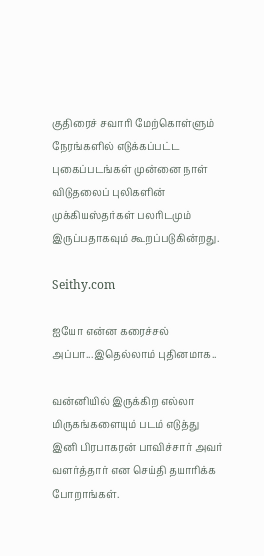குதிரைச் சவாரி மேற்கொள்ளும் நேரங்களில் எடுக்கப்பட்ட புகைப்படங்கள் முன்னை நாள் விடுதலைப் புலிகளின் முக்கியஸ்தர்கள் பலரிடமும் இருப்பதாகவும் கூறப்படுகின்றது.

Seithy.com

ஐயோ என்ன கரைச்சல் அப்பா...இதெல்லாம் புதினமாக..

வன்னியில் இருக்கிற எல்லா மிருகங்களையும் படம் எடுத்து இனி பிரபாகரன் பாவிச்சார் அவர் வளர்த்தார் என செய்தி தயாரிக்க போறாங்கள்.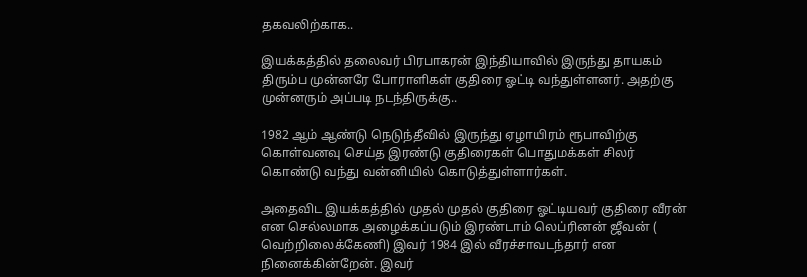தகவலிற்காக..

இயக்கத்தில் தலைவர் பிரபாகரன் இந்தியாவில் இருந்து தாயகம் திரும்ப முன்னரே போராளிகள் குதிரை ஓட்டி வந்துள்ளனர். அதற்கு முன்னரும் அப்படி நடந்திருக்கு..

1982 ஆம் ஆண்டு நெடுந்தீவில் இருந்து ஏழாயிரம் ரூபாவிற்கு கொள்வனவு செய்த இரண்டு குதிரைகள் பொதுமக்கள் சிலர் கொண்டு வந்து வன்னியில் கொடுத்துள்ளார்கள்.

அதைவிட இயக்கத்தில் முதல் முதல் குதிரை ஓட்டியவர் குதிரை வீரன் என செல்லமாக அழைக்கப்படும் இரண்டாம் லெப்ரினன் ஜீவன் ( வெற்றிலைக்கேணி) இவர் 1984 இல் வீரச்சாவடந்தார் என நினைக்கின்றேன். இவர்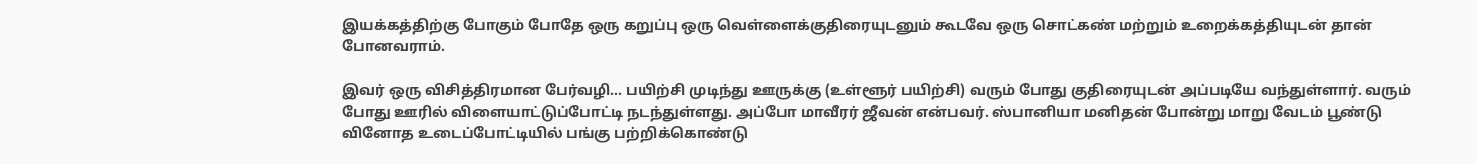இயக்கத்திற்கு போகும் போதே ஒரு கறுப்பு ஒரு வெள்ளைக்குதிரையுடனும் கூடவே ஒரு சொட்கண் மற்றும் உறைக்கத்தியுடன் தான் போனவராம்.

இவர் ஒரு விசித்திரமான பேர்வழி... பயிற்சி முடிந்து ஊருக்கு (உள்ளூர் பயிற்சி) வரும் போது குதிரையுடன் அப்படியே வந்துள்ளார். வரும் போது ஊரில் விளையாட்டுப்போட்டி நடந்துள்ளது. அப்போ மாவீரர் ஜீவன் என்பவர். ஸ்பானியா மனிதன் போன்று மாறு வேடம் பூண்டு வினோத உடைப்போட்டியில் பங்கு பற்றிக்கொண்டு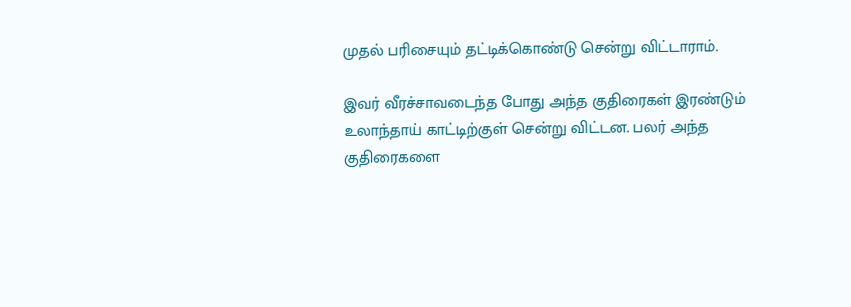முதல் பரிசையும் தட்டிக்கொண்டு சென்று விட்டாராம்.

இவர் வீரச்சாவடைந்த போது அந்த குதிரைகள் இரண்டும் உலாந்தாய் காட்டிற்குள் சென்று விட்டன. பலர் அந்த குதிரைகளை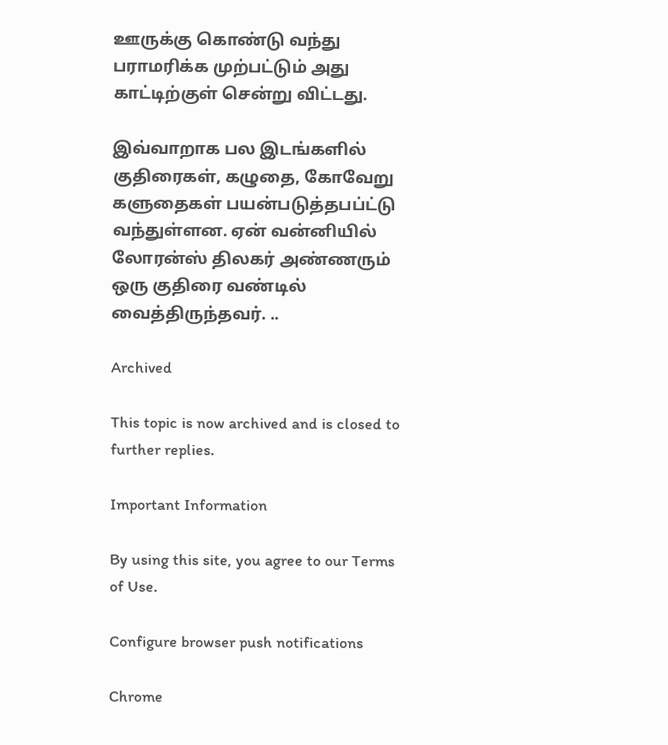ஊருக்கு கொண்டு வந்து பராமரிக்க முற்பட்டும் அது காட்டிற்குள் சென்று விட்டது.

இவ்வாறாக பல இடங்களில் குதிரைகள், கழுதை, கோவேறு களுதைகள் பயன்படுத்தபப்ட்டு வந்துள்ளன. ஏன் வன்னியில் லோரன்ஸ் திலகர் அண்ணரும் ஒரு குதிரை வண்டில் வைத்திருந்தவர். ..

Archived

This topic is now archived and is closed to further replies.

Important Information

By using this site, you agree to our Terms of Use.

Configure browser push notifications

Chrome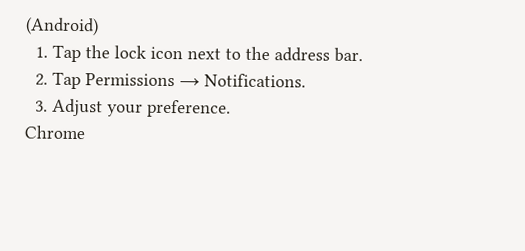(Android)
  1. Tap the lock icon next to the address bar.
  2. Tap Permissions → Notifications.
  3. Adjust your preference.
Chrome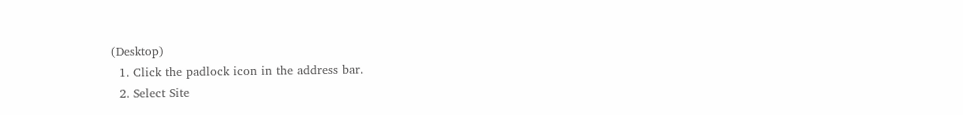(Desktop)
  1. Click the padlock icon in the address bar.
  2. Select Site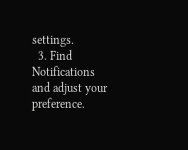settings.
  3. Find Notifications and adjust your preference.